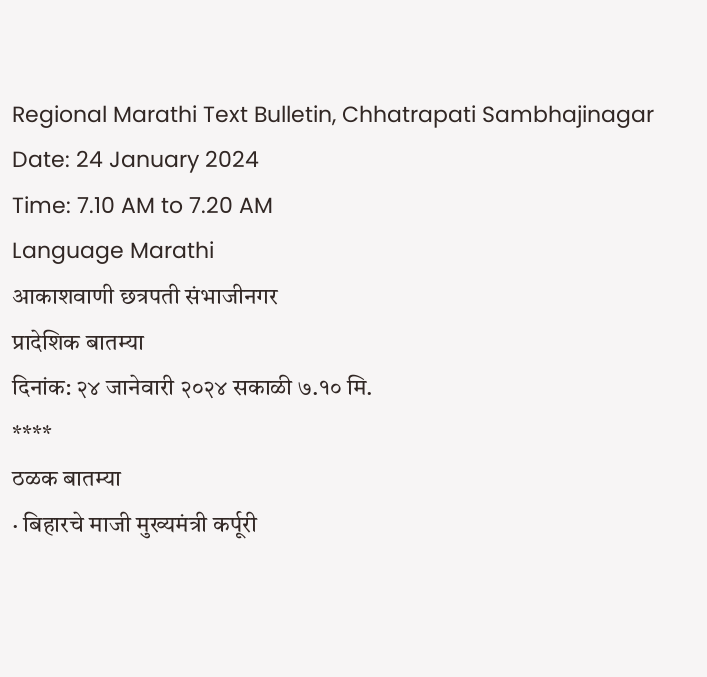Regional Marathi Text Bulletin, Chhatrapati Sambhajinagar
Date: 24 January 2024
Time: 7.10 AM to 7.20 AM
Language Marathi
आकाशवाणी छत्रपती संभाजीनगर
प्रादेशिक बातम्या
दिनांक: २४ जानेवारी २०२४ सकाळी ७.१० मि.
****
ठळक बातम्या
· बिहारचे माजी मुख्यमंत्री कर्पूरी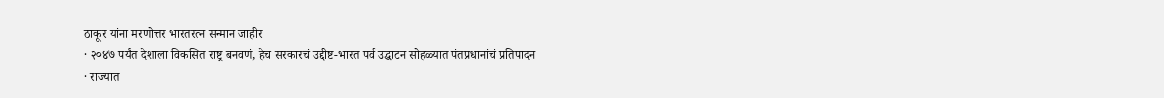ठाकूर यांना मरणोत्तर भारतरत्न सन्मान जाहीर
· २०४७ पर्यंत देशाला विकसित राष्ट्र बनवणं, हेच सरकारचं उद्दीष्ट-भारत पर्व उद्घाटन सोहळ्यात पंतप्रधानांचं प्रतिपादन
· राज्यात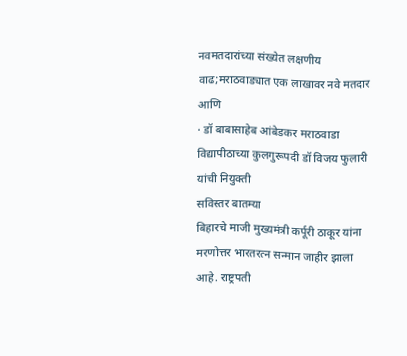नवमतदारांच्या संख्येत लक्षणीय वाढ;मराठवाड्यात एक लाखावर नवे मतदार
आणि
· डॉ बाबासाहेब आंबेडकर मराठवाडा विद्यापीठाच्या कुलगुरूपदी डॉ विजय फुलारी यांची नियुक्ती
सविस्तर बातम्या
बिहारचे माजी मुख्यमंत्री कर्पूरी ठाकूर यांना मरणोत्तर भारतरत्न सन्मान जाहीर झाला आहे. राष्ट्रपती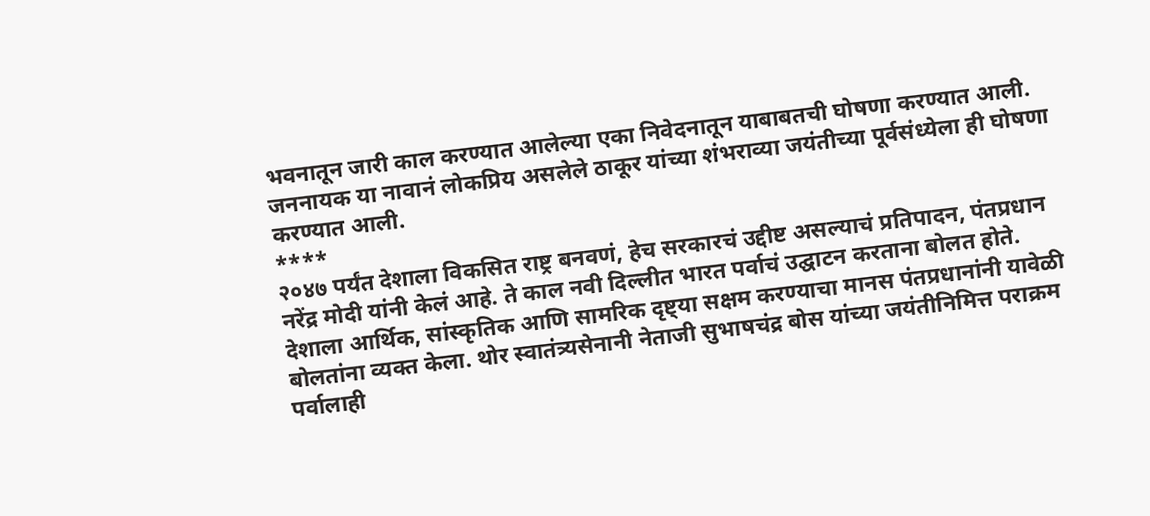भवनातून जारी काल करण्यात आलेल्या एका निवेदनातून याबाबतची घोषणा करण्यात आली. जननायक या नावानं लोकप्रिय असलेले ठाकूर यांच्या शंभराव्या जयंतीच्या पूर्वसंध्येला ही घोषणा करण्यात आली.
****
२०४७ पर्यंत देशाला विकसित राष्ट्र बनवणं, हेच सरकारचं उद्दीष्ट असल्याचं प्रतिपादन, पंतप्रधान नरेंद्र मोदी यांनी केलं आहे. ते काल नवी दिल्लीत भारत पर्वाचं उद्घाटन करताना बोलत होते. देशाला आर्थिक, सांस्कृतिक आणि सामरिक दृष्ट्या सक्षम करण्याचा मानस पंतप्रधानांनी यावेळी बोलतांना व्यक्त केला. थोर स्वातंत्र्यसेनानी नेताजी सुभाषचंद्र बोस यांच्या जयंतीनिमित्त पराक्रम पर्वालाही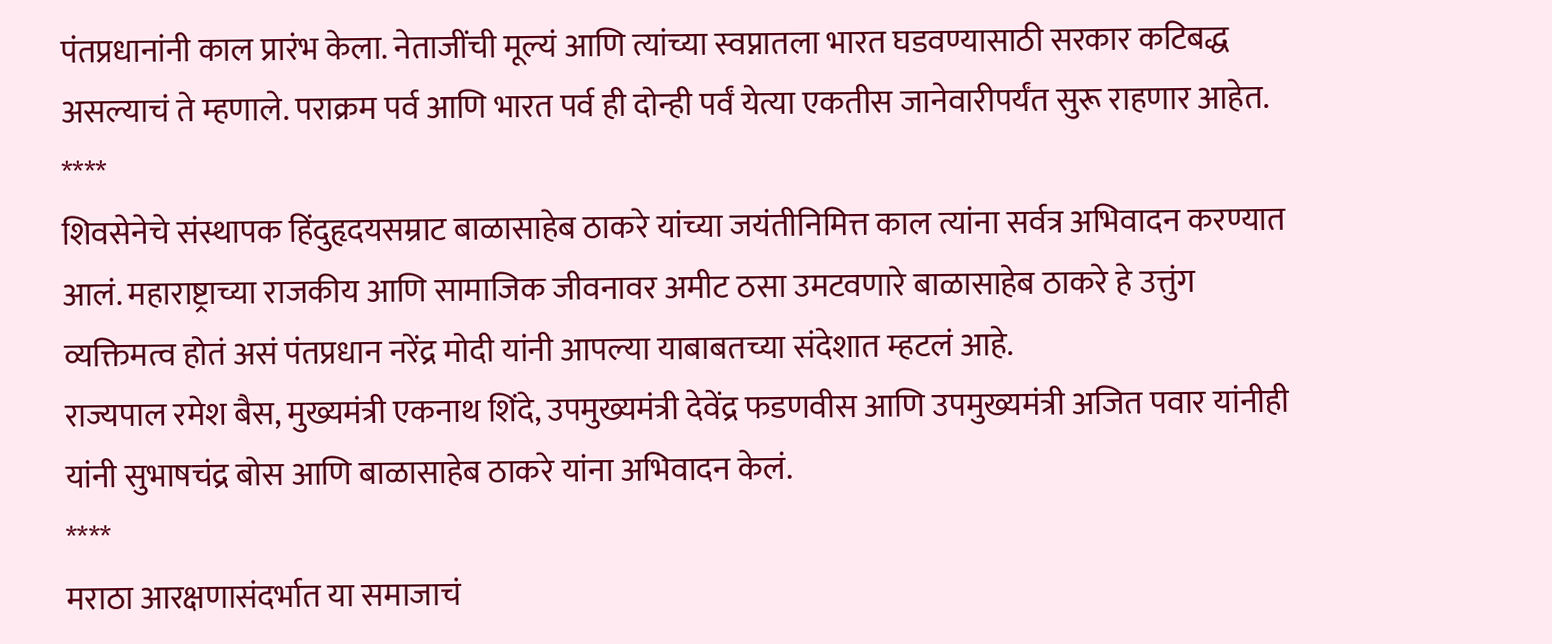पंतप्रधानांनी काल प्रारंभ केला. नेताजींची मूल्यं आणि त्यांच्या स्वप्नातला भारत घडवण्यासाठी सरकार कटिबद्ध असल्याचं ते म्हणाले. पराक्रम पर्व आणि भारत पर्व ही दोन्ही पर्वं येत्या एकतीस जानेवारीपर्यंत सुरू राहणार आहेत.
****
शिवसेनेचे संस्थापक हिंदुहृदयसम्राट बाळासाहेब ठाकरे यांच्या जयंतीनिमित्त काल त्यांना सर्वत्र अभिवादन करण्यात आलं. महाराष्ट्राच्या राजकीय आणि सामाजिक जीवनावर अमीट ठसा उमटवणारे बाळासाहेब ठाकरे हे उत्तुंग व्यक्तिमत्व होतं असं पंतप्रधान नरेंद्र मोदी यांनी आपल्या याबाबतच्या संदेशात म्हटलं आहे.
राज्यपाल रमेश बैस, मुख्यमंत्री एकनाथ शिंदे, उपमुख्यमंत्री देवेंद्र फडणवीस आणि उपमुख्यमंत्री अजित पवार यांनीही यांनी सुभाषचंद्र बोस आणि बाळासाहेब ठाकरे यांना अभिवादन केलं.
****
मराठा आरक्षणासंदर्भात या समाजाचं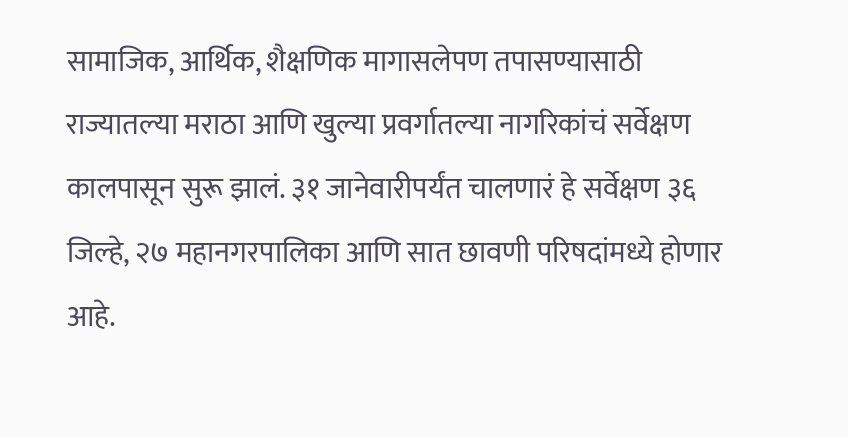सामाजिक, आर्थिक, शैक्षणिक मागासलेपण तपासण्यासाठी राज्यातल्या मराठा आणि खुल्या प्रवर्गातल्या नागरिकांचं सर्वेक्षण कालपासून सुरू झालं. ३१ जानेवारीपर्यंत चालणारं हे सर्वेक्षण ३६ जिल्हे, २७ महानगरपालिका आणि सात छावणी परिषदांमध्ये होणार आहे.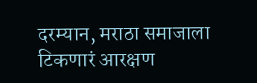दरम्यान, मराठा समाजाला टिकणारं आरक्षण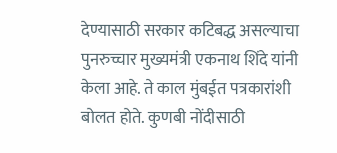देण्यासाठी सरकार कटिबद्ध असल्याचा पुनरुच्चार मुख्यमंत्री एकनाथ शिंदे यांनी केला आहे. ते काल मुंबईत पत्रकारांशी बोलत होते. कुणबी नोंदीसाठी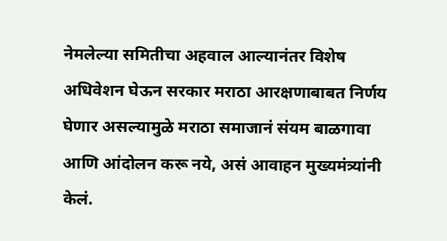नेमलेल्या समितीचा अहवाल आल्यानंतर विशेष अधिवेशन घेऊन सरकार मराठा आरक्षणाबाबत निर्णय घेणार असल्यामुळे मराठा समाजानं संयम बाळगावा आणि आंदोलन करू नये, असं आवाहन मुख्यमंत्र्यांनी केलं.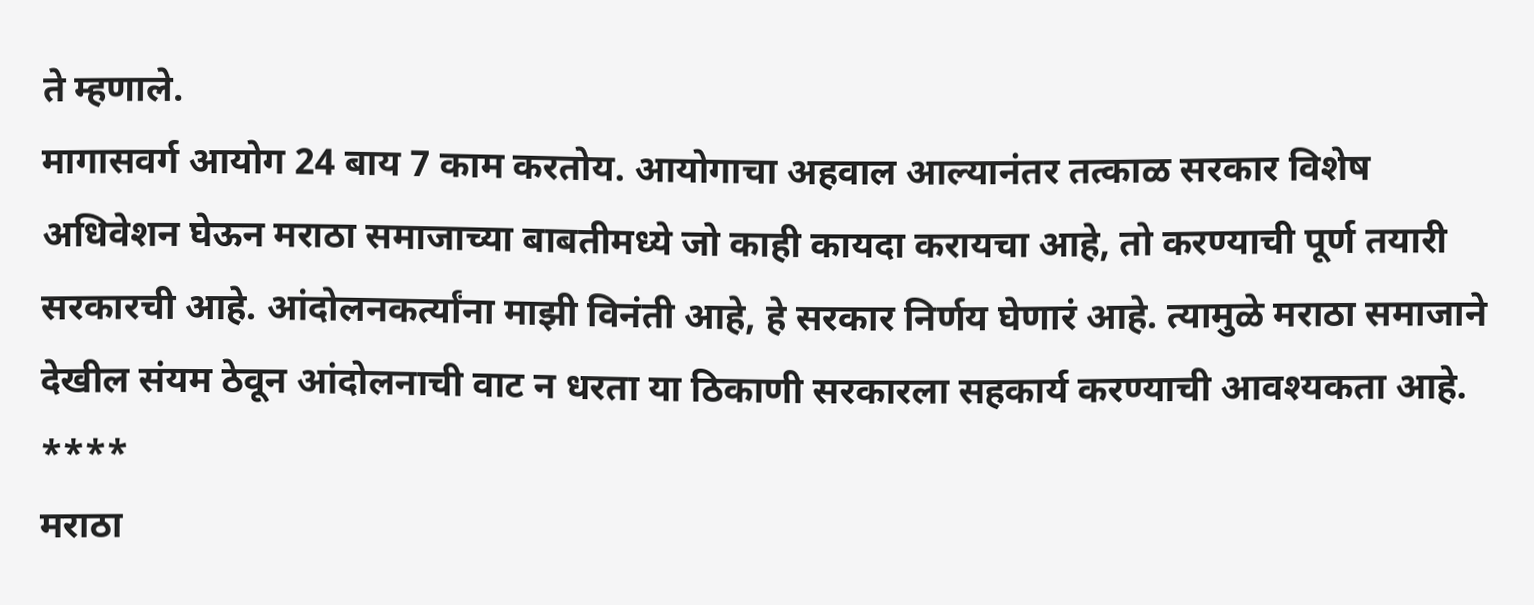ते म्हणाले.
मागासवर्ग आयोग 24 बाय 7 काम करतोय. आयोगाचा अहवाल आल्यानंतर तत्काळ सरकार विशेष अधिवेशन घेऊन मराठा समाजाच्या बाबतीमध्ये जो काही कायदा करायचा आहे, तो करण्याची पूर्ण तयारी सरकारची आहे. आंदोलनकर्त्यांना माझी विनंती आहे, हे सरकार निर्णय घेणारं आहे. त्यामुळे मराठा समाजाने देखील संयम ठेवून आंदोलनाची वाट न धरता या ठिकाणी सरकारला सहकार्य करण्याची आवश्यकता आहे.
****
मराठा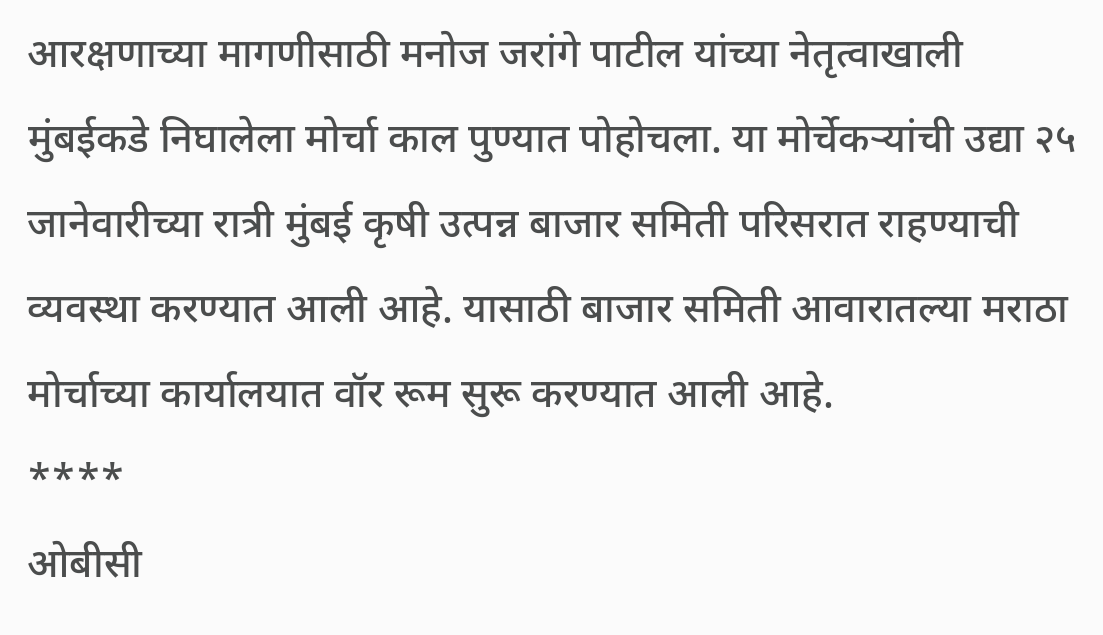आरक्षणाच्या मागणीसाठी मनोज जरांगे पाटील यांच्या नेतृत्वाखाली मुंबईकडे निघालेला मोर्चा काल पुण्यात पोहोचला. या मोर्चेकऱ्यांची उद्या २५ जानेवारीच्या रात्री मुंबई कृषी उत्पन्न बाजार समिती परिसरात राहण्याची व्यवस्था करण्यात आली आहे. यासाठी बाजार समिती आवारातल्या मराठा मोर्चाच्या कार्यालयात वॉर रूम सुरू करण्यात आली आहे.
****
ओबीसी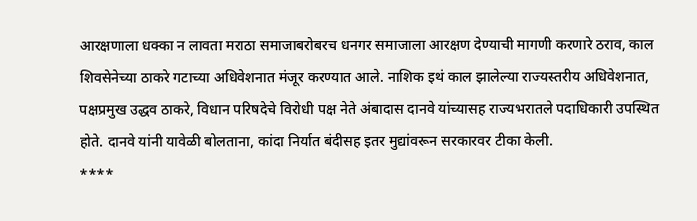आरक्षणाला धक्का न लावता मराठा समाजाबरोबरच धनगर समाजाला आरक्षण देण्याची मागणी करणारे ठराव, काल शिवसेनेच्या ठाकरे गटाच्या अधिवेशनात मंजूर करण्यात आले. नाशिक इथं काल झालेल्या राज्यस्तरीय अधिवेशनात, पक्षप्रमुख उद्धव ठाकरे, विधान परिषदेचे विरोधी पक्ष नेते अंबादास दानवे यांच्यासह राज्यभरातले पदाधिकारी उपस्थित होते. दानवे यांनी यावेळी बोलताना, कांदा निर्यात बंदीसह इतर मुद्यांवरून सरकारवर टीका केली.
****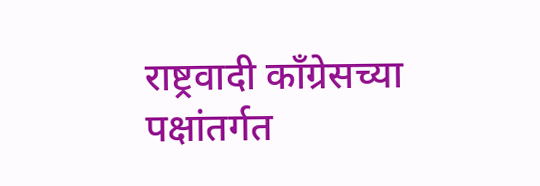राष्ट्रवादी काँग्रेसच्या पक्षांतर्गत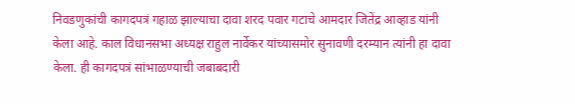निवडणुकांची कागदपत्रं गहाळ झाल्याचा दावा शरद पवार गटाचे आमदार जितेंद्र आव्हाड यांनी केला आहे. काल विधानसभा अध्यक्ष राहुल नार्वेकर यांच्यासमोर सुनावणी दरम्यान त्यांनी हा दावा केला. ही कागदपत्रं सांभाळण्याची जबाबदारी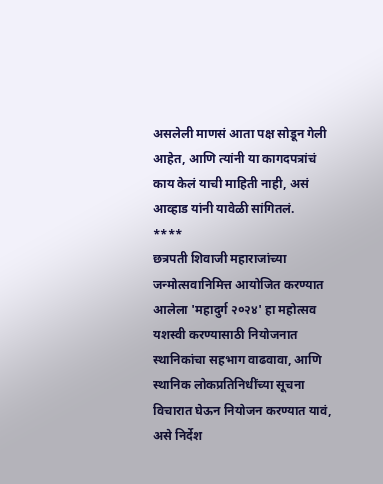असलेली माणसं आता पक्ष सोडून गेली आहेत, आणि त्यांनी या कागदपत्रांचं काय केलं याची माहिती नाही, असं आव्हाड यांनी यावेळी सांगितलं.
****
छत्रपती शिवाजी महाराजांच्या जन्मोत्सवानिमित्त आयोजित करण्यात आलेला 'महादुर्ग २०२४' हा महोत्सव यशस्वी करण्यासाठी नियोजनात स्थानिकांचा सहभाग वाढवावा, आणि स्थानिक लोकप्रतिनिधींच्या सूचना विचारात घेऊन नियोजन करण्यात यावं, असे निर्देश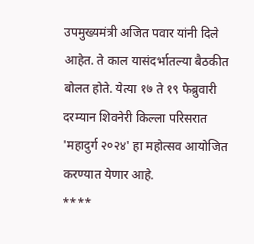उपमुख्यमंत्री अजित पवार यांनी दिले आहेत. ते काल यासंदर्भातल्या बैठकीत बोलत होते. येत्या १७ ते १९ फेब्रुवारी दरम्यान शिवनेरी किल्ला परिसरात 'महादुर्ग २०२४' हा महोत्सव आयोजित करण्यात येणार आहे.
****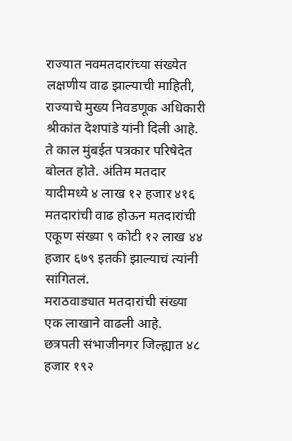राज्यात नवमतदारांच्या संख्येत लक्षणीय वाढ झाल्याची माहिती, राज्याचे मुख्य निवडणूक अधिकारी श्रीकांत देशपांडे यांनी दिली आहे. ते काल मुंबईत पत्रकार परिषेदेत बोलत होते. अंतिम मतदार यादीमध्ये ४ लाख १२ हजार ४१६ मतदारांची वाढ होऊन मतदारांची एकूण संख्या ९ कोटी १२ लाख ४४ हजार ६७९ इतकी झाल्याचं त्यांनी सांगितलं.
मराठवाड्यात मतदारांची संख्या एक लाखाने वाढली आहे.
छत्रपती संभाजीनगर जिल्ह्यात ४८ हजार १९२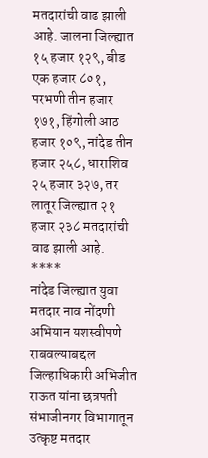मतदारांची वाढ झाली आहे. जालना जिल्ह्यात १५ हजार १२९, बीड एक हजार ८०१, परभणी तीन हजार १७१, हिंगोली आठ हजार १०९, नांदेड तीन हजार २५८, धाराशिव २५ हजार ३२७, तर लातूर जिल्ह्यात २१ हजार २३८ मतदारांची वाढ झाली आहे.
****
नांदेड जिल्ह्यात युवा मतदार नाव नोंदणी अभियान यशस्वीपणे राबवल्याबद्दल जिल्हाधिकारी अभिजीत राऊत यांना छत्रपती संभाजीनगर विभागातून उत्कृष्ट मतदार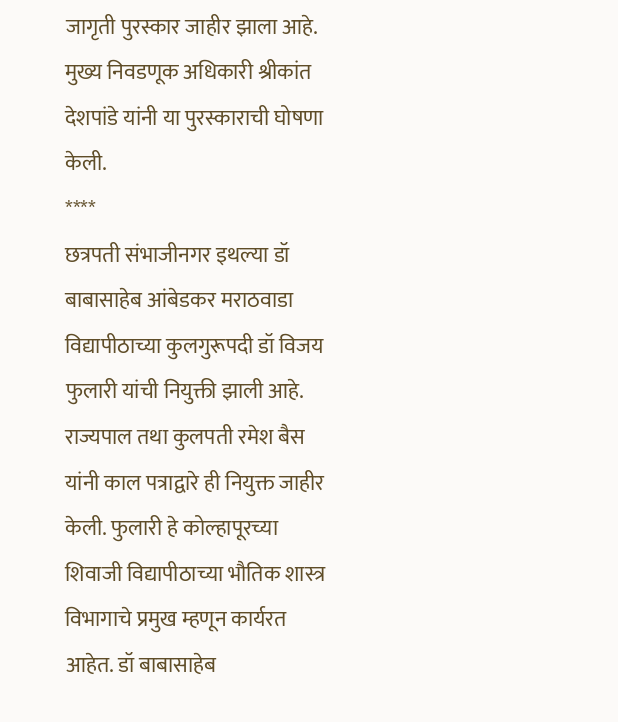जागृती पुरस्कार जाहीर झाला आहे. मुख्य निवडणूक अधिकारी श्रीकांत देशपांडे यांनी या पुरस्काराची घोषणा केली.
****
छत्रपती संभाजीनगर इथल्या डॉ बाबासाहेब आंबेडकर मराठवाडा विद्यापीठाच्या कुलगुरूपदी डॉ विजय फुलारी यांची नियुक्ती झाली आहे. राज्यपाल तथा कुलपती रमेश बैस यांनी काल पत्राद्वारे ही नियुक्त जाहीर केली. फुलारी हे कोल्हापूरच्या शिवाजी विद्यापीठाच्या भौतिक शास्त्र विभागाचे प्रमुख म्हणून कार्यरत आहेत. डॉ बाबासाहेब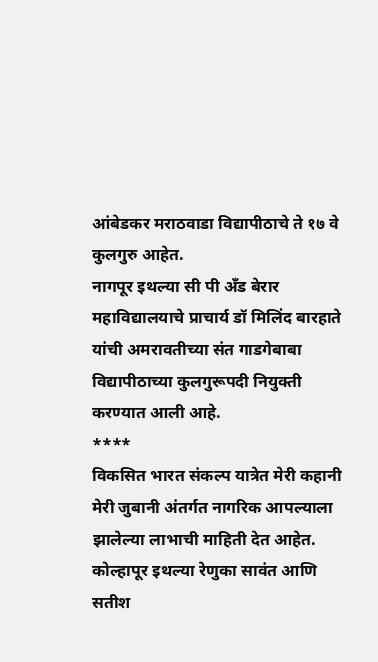आंबेडकर मराठवाडा विद्यापीठाचे ते १७ वे कुलगुरु आहेत.
नागपूर इथल्या सी पी अँड बेरार महाविद्यालयाचे प्राचार्य डॉ मिलिंद बारहाते यांची अमरावतीच्या संत गाडगेबाबा विद्यापीठाच्या कुलगुरूपदी नियुक्ती करण्यात आली आहे.
****
विकसित भारत संकल्प यात्रेत मेरी कहानी मेरी जुबानी अंतर्गत नागरिक आपल्याला झालेल्या लाभाची माहिती देत आहेत. कोल्हापूर इथल्या रेणुका सावंत आणि सतीश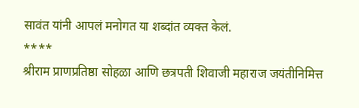सावंत यांनी आपलं मनोगत या शब्दांत व्यक्त केलं.
****
श्रीराम प्राणप्रतिष्ठा सोहळा आणि छत्रपती शिवाजी महाराज जयंतीनिमित्त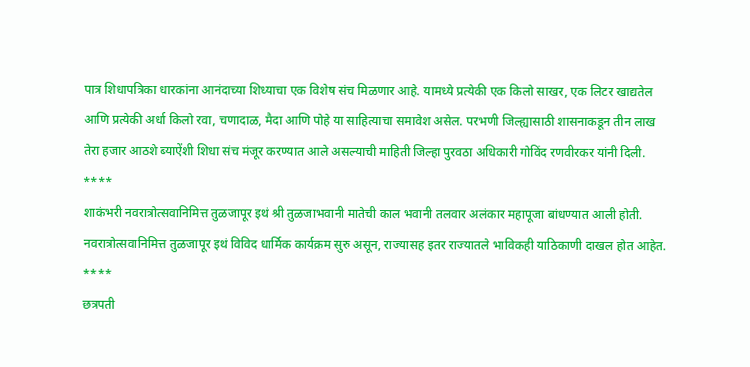पात्र शिधापत्रिका धारकांना आनंदाच्या शिध्याचा एक विशेष संच मिळणार आहे. यामध्ये प्रत्येकी एक किलो साखर, एक लिटर खाद्यतेल आणि प्रत्येकी अर्धा किलो रवा, चणादाळ, मैदा आणि पोहे या साहित्याचा समावेश असेल. परभणी जिल्ह्यासाठी शासनाकडून तीन लाख तेरा हजार आठशे ब्याऐंशी शिधा संच मंजूर करण्यात आले असल्याची माहिती जिल्हा पुरवठा अधिकारी गोविंद रणवीरकर यांनी दिली.
****
शाकंभरी नवरात्रोत्सवानिमित्त तुळजापूर इथं श्री तुळजाभवानी मातेची काल भवानी तलवार अलंकार महापूजा बांधण्यात आली होती. नवरात्रोत्सवानिमित्त तुळजापूर इथं विविद धार्मिक कार्यक्रम सुरु असून, राज्यासह इतर राज्यातले भाविकही याठिकाणी दाखल होत आहेत.
****
छत्रपती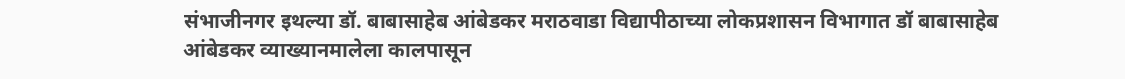संभाजीनगर इथल्या डॉ. बाबासाहेब आंबेडकर मराठवाडा विद्यापीठाच्या लोकप्रशासन विभागात डॉ बाबासाहेब आंबेडकर व्याख्यानमालेला कालपासून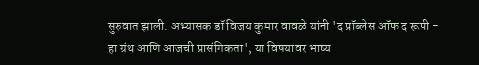सुरुवात झाली. अभ्यासक डॉ विजय कुमार वावळे यांनी 'द प्रॉब्लेस ऑफ द रूपी - हा ग्रंथ आणि आजची प्रासंगिकता', या विषयावर भाष्य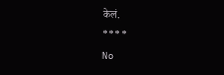केलं.
****
No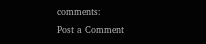comments:
Post a Comment